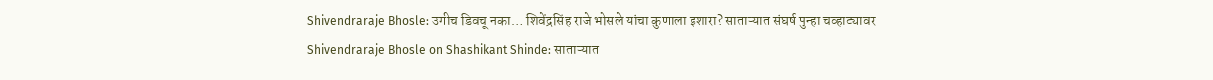Shivendraraje Bhosle: उगीच डिवचू नका… शिवेंद्रसिंह राजे भोसले यांचा कुणाला इशारा? साताऱ्यात संघर्ष पुन्हा चव्हाट्यावर
Shivendraraje Bhosle on Shashikant Shinde: साताऱ्यात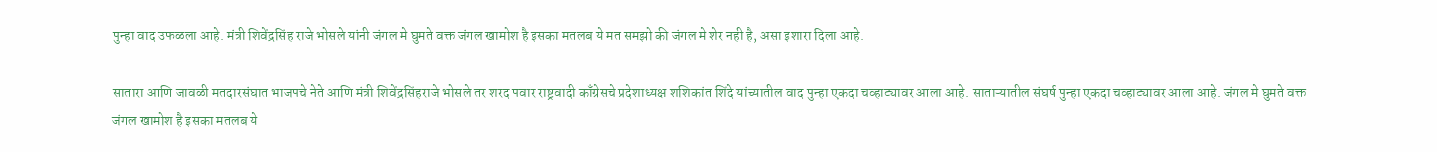पुन्हा वाद उफळला आहे. मंत्री शिवेंद्रसिंह राजे भोसले यांनी जंगल मे घुमते वक्त जंगल खामोश है इसका मतलब ये मत समझो की जंगल मे शेर नही है, असा इशारा दिला आहे.

सातारा आणि जावळी मतदारसंघात भाजपचे नेते आणि मंत्री शिवेंद्रसिंहराजे भोसले तर शरद पवार राष्ट्रवादी काँग्रेसचे प्रदेशाध्यक्ष शशिकांत शिंदे यांच्यातील वाद पुन्हा एकदा चव्हाट्यावर आला आहे. साताऱ्यातील संघर्ष पुन्हा एकदा चव्हाट्यावर आला आहे. जंगल मे घुमते वक्त जंगल खामोश है इसका मतलब ये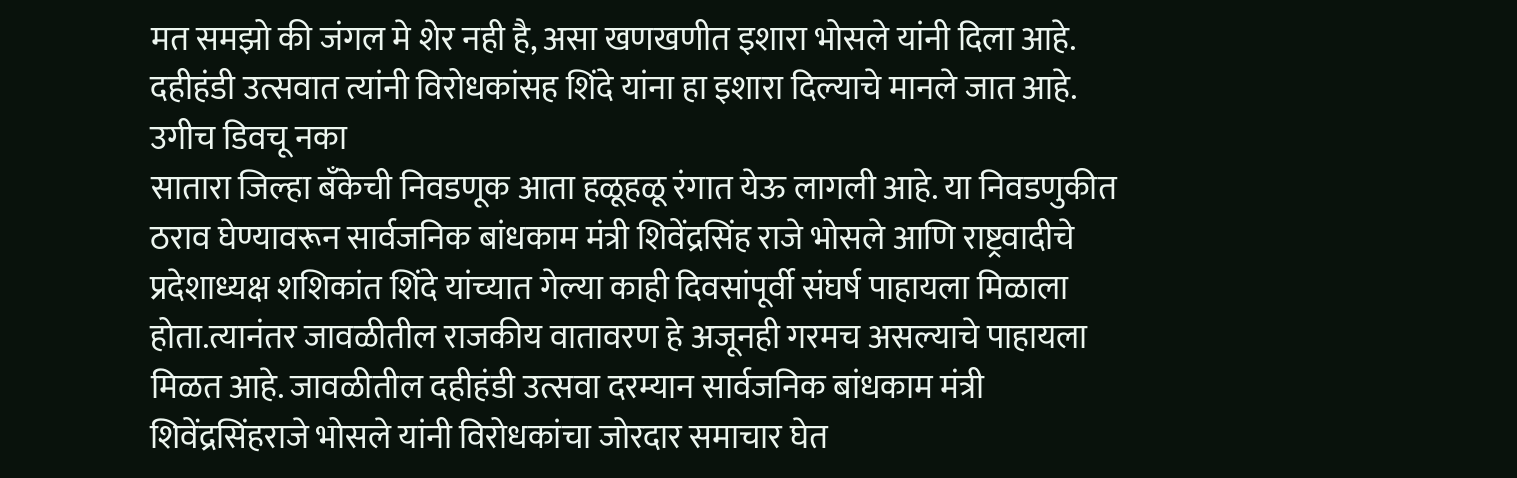मत समझो की जंगल मे शेर नही है, असा खणखणीत इशारा भोसले यांनी दिला आहे. दहीहंडी उत्सवात त्यांनी विरोधकांसह शिंदे यांना हा इशारा दिल्याचे मानले जात आहे.
उगीच डिवचू नका
सातारा जिल्हा बँकेची निवडणूक आता हळूहळू रंगात येऊ लागली आहे. या निवडणुकीत ठराव घेण्यावरून सार्वजनिक बांधकाम मंत्री शिवेंद्रसिंह राजे भोसले आणि राष्ट्रवादीचे प्रदेशाध्यक्ष शशिकांत शिंदे यांच्यात गेल्या काही दिवसांपूर्वी संघर्ष पाहायला मिळाला होता.त्यानंतर जावळीतील राजकीय वातावरण हे अजूनही गरमच असल्याचे पाहायला मिळत आहे. जावळीतील दहीहंडी उत्सवा दरम्यान सार्वजनिक बांधकाम मंत्री शिवेंद्रसिंहराजे भोसले यांनी विरोधकांचा जोरदार समाचार घेत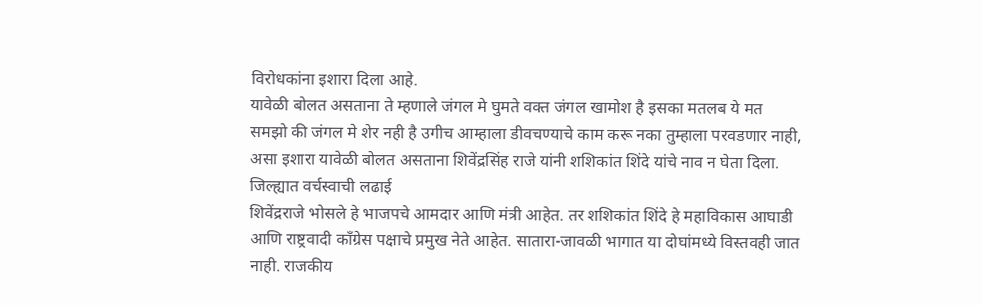विरोधकांना इशारा दिला आहे.
यावेळी बोलत असताना ते म्हणाले जंगल मे घुमते वक्त जंगल खामोश है इसका मतलब ये मत समझो की जंगल मे शेर नही है उगीच आम्हाला डीवचण्याचे काम करू नका तुम्हाला परवडणार नाही, असा इशारा यावेळी बोलत असताना शिवेंद्रसिंह राजे यांनी शशिकांत शिंदे यांचे नाव न घेता दिला.
जिल्ह्यात वर्चस्वाची लढाई
शिवेंद्रराजे भोसले हे भाजपचे आमदार आणि मंत्री आहेत. तर शशिकांत शिंदे हे महाविकास आघाडी आणि राष्ट्रवादी काँग्रेस पक्षाचे प्रमुख नेते आहेत. सातारा-जावळी भागात या दोघांमध्ये विस्तवही जात नाही. राजकीय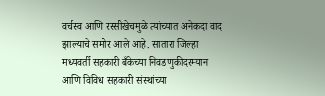वर्चस्व आणि रस्सीखेचमुळे त्यांच्यात अनेकदा वाद झाल्याचे समोर आले आहे. सातारा जिल्हा मध्यवर्ती सहकारी बँकेच्या निवडणुकीदरम्यान आणि विविध सहकारी संस्थांच्या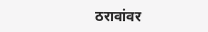ठरावांवर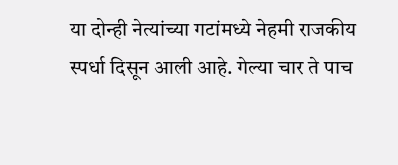या दोन्ही नेत्यांच्या गटांमध्ये नेहमी राजकीय स्पर्धा दिसून आली आहे. गेल्या चार ते पाच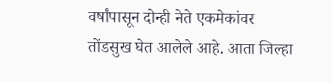वर्षांपासून दोन्ही नेते एकमेकांवर तोंडसुख घेत आलेले आहे. आता जिल्हा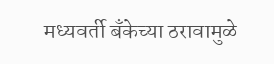मध्यवर्ती बँकेच्या ठरावामुळे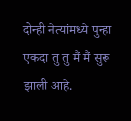दोन्ही नेत्यांमध्ये पुन्हा एकदा तु तु मैं मैं सुरू झाली आहे.